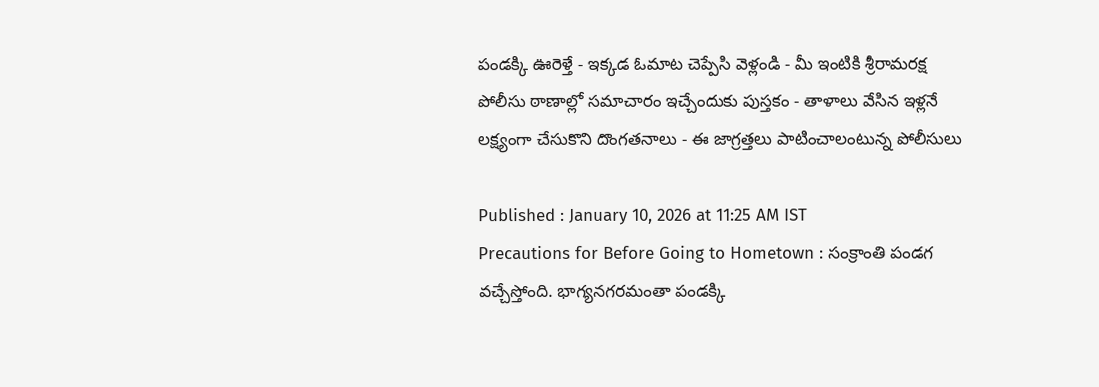పండక్కి ఊరెళ్తే - ఇక్కడ ఓమాట చెప్పేసి వెళ్లండి - మీ ఇంటికి శ్రీరామరక్ష
పోలీసు ఠాణాల్లో సమాచారం ఇచ్చేందుకు పుస్తకం - తాళాలు వేసిన ఇళ్లనే లక్ష్యంగా చేసుకొని దొంగతనాలు - ఈ జాగ్రత్తలు పాటించాలంటున్న పోలీసులు

Published : January 10, 2026 at 11:25 AM IST
Precautions for Before Going to Hometown : సంక్రాంతి పండగ వచ్చేస్తోంది. భాగ్యనగరమంతా పండక్కి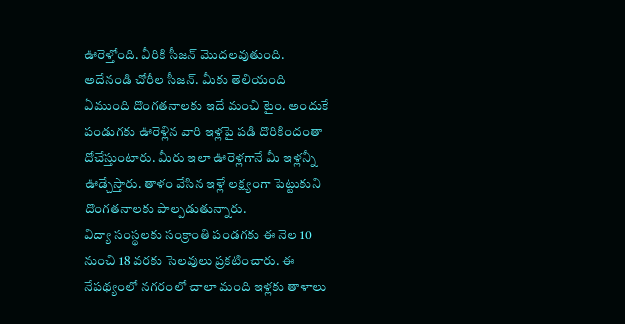ఊరెళ్తోంది. వీరికి సీజన్ మొదలవుతుంది. అదేనండి చోరీల సీజన్. మీకు తెలియంది ఏముంది దొంగతనాలకు ఇదే మంచి టైం. అందుకే పండుగకు ఊరెళ్లిన వారి ఇళ్లపై పడి దొరికిందంతా దోచేస్తుంటారు. మీరు ఇలా ఊరెళ్లగానే మీ ఇళ్లన్నీ ఊడ్చేస్తారు. తాళం వేసిన ఇళ్లే లక్ష్యంగా పెట్టుకుని దొంగతనాలకు పాల్పడుతున్నారు.
విద్యా సంస్థలకు సంక్రాంతి పండగకు ఈ నెల 10 నుంచి 18 వరకు సెలవులు ప్రకటించారు. ఈ నేపథ్యంలో నగరంలో చాలా మంది ఇళ్లకు తాళాలు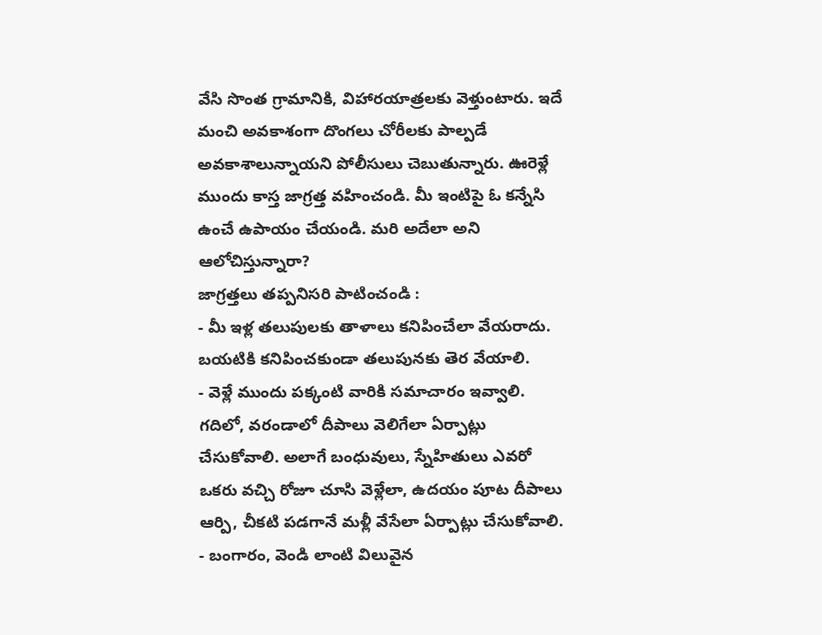వేసి సొంత గ్రామానికి, విహారయాత్రలకు వెళ్తుంటారు. ఇదే మంచి అవకాశంగా దొంగలు చోరీలకు పాల్పడే అవకాశాలున్నాయని పోలీసులు చెబుతున్నారు. ఊరెళ్లే ముందు కాస్త జాగ్రత్త వహించండి. మీ ఇంటిపై ఓ కన్నేసి ఉంచే ఉపాయం చేయండి. మరి అదేలా అని ఆలోచిస్తున్నారా?
జాగ్రత్తలు తప్పనిసరి పాటించండి :
- మీ ఇళ్ల తలుపులకు తాళాలు కనిపించేలా వేయరాదు. బయటికి కనిపించకుండా తలుపునకు తెర వేయాలి.
- వెళ్లే ముందు పక్కంటి వారికి సమాచారం ఇవ్వాలి. గదిలో, వరండాలో దీపాలు వెలిగేలా ఏర్పాట్లు చేసుకోవాలి. అలాగే బంధువులు, స్నేహితులు ఎవరో ఒకరు వచ్చి రోజూ చూసి వెళ్లేలా, ఉదయం పూట దీపాలు ఆర్పి, చీకటి పడగానే మళ్లీ వేసేలా ఏర్పాట్లు చేసుకోవాలి.
- బంగారం, వెండి లాంటి విలువైన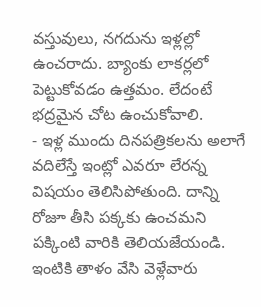వస్తువులు, నగదును ఇళ్లల్లో ఉంచరాదు. బ్యాంకు లాకర్లలో పెట్టుకోవడం ఉత్తమం. లేదంటే భద్రమైన చోట ఉంచుకోవాలి.
- ఇళ్ల ముందు దినపత్రికలను అలాగే వదిలేస్తే ఇంట్లో ఎవరూ లేరన్న విషయం తెలిసిపోతుంది. దాన్ని రోజూ తీసి పక్కకు ఉంచమని పక్కింటి వారికి తెలియజేయండి. ఇంటికి తాళం వేసి వెళ్లేవారు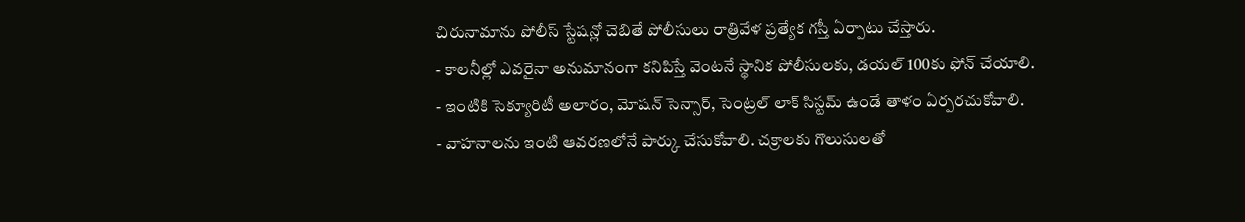చిరునామాను పోలీస్ స్టేషన్లో చెబితే పోలీసులు రాత్రివేళ ప్రత్యేక గస్తీ ఏర్పాటు చేస్తారు.
- కాలనీల్లో ఎవరైనా అనుమానంగా కనిపిస్తే వెంటనే స్థానిక పోలీసులకు, డయల్ 100కు ఫోన్ చేయాలి.
- ఇంటికి సెక్యూరిటీ అలారం, మోషన్ సెన్సార్, సెంట్రల్ లాక్ సిస్టమ్ ఉండే తాళం ఏర్పరచుకోవాలి.
- వాహనాలను ఇంటి ఆవరణలోనే పార్కు చేసుకోవాలి. చక్రాలకు గొలుసులతో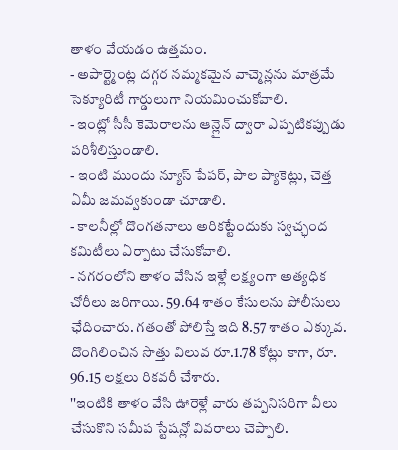తాళం వేయడం ఉత్తమం.
- అపార్ట్మెంట్ల దగ్గర నమ్మకమైన వాచ్మెన్లను మాత్రమే సెక్యూరిటీ గార్డులుగా నియమించుకోవాలి.
- ఇంట్లో సీసీ కెమెరాలను ఆన్లైన్ ద్వారా ఎప్పటికప్పుడు పరిశీలిస్తుండాలి.
- ఇంటి ముందు న్యూస్ పేపర్, పాల ప్యాకెట్లు, చెత్త ఏమీ జమవ్వకుండా చూడాలి.
- కాలనీల్లో దొంగతనాలు అరికట్టేందుకు స్వచ్ఛంద కమిటీలు ఏర్పాటు చేసుకోవాలి.
- నగరంలోని తాళం వేసిన ఇళ్లే లక్ష్యంగా అత్యధిక చోరీలు జరిగాయి. 59.64 శాతం కేసులను పోలీసులు ఛేదించారు. గతంతో పోలిస్తే ఇది 8.57 శాతం ఎక్కువ. దొంగిలించిన సొత్తు విలువ రూ.1.78 కోట్లు కాగా, రూ. 96.15 లక్షలు రికవరీ చేశారు.
''ఇంటికి తాళం వేసి ఊరెళ్లే వారు తప్పనిసరిగా వీలు చేసుకొని సమీప స్టేషన్లో వివరాలు చెప్పాలి.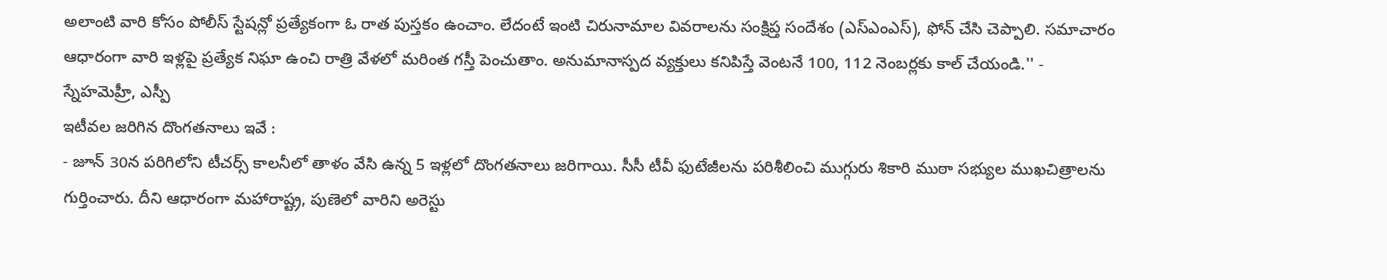అలాంటి వారి కోసం పోలీస్ స్టేషన్లో ప్రత్యేకంగా ఓ రాత పుస్తకం ఉంచాం. లేదంటే ఇంటి చిరునామాల వివరాలను సంక్షిప్త సందేశం (ఎస్ఎంఎస్), ఫోన్ చేసి చెప్పాలి. సమాచారం ఆధారంగా వారి ఇళ్లపై ప్రత్యేక నిఘా ఉంచి రాత్రి వేళలో మరింత గస్తీ పెంచుతాం. అనుమానాస్పద వ్యక్తులు కనిపిస్తే వెంటనే 100, 112 నెంబర్లకు కాల్ చేయండి.'' - స్నేహమెహ్రీ, ఎస్పీ
ఇటీవల జరిగిన దొంగతనాలు ఇవే :
- జూన్ 30న పరిగిలోని టీచర్స్ కాలనీలో తాళం వేసి ఉన్న 5 ఇళ్లలో దొంగతనాలు జరిగాయి. సీసీ టీవీ ఫుటేజీలను పరిశీలించి ముగ్గురు శికారి ముఠా సభ్యుల ముఖచిత్రాలను గుర్తించారు. దీని ఆధారంగా మహారాష్ట్ర, పుణెలో వారిని అరెస్టు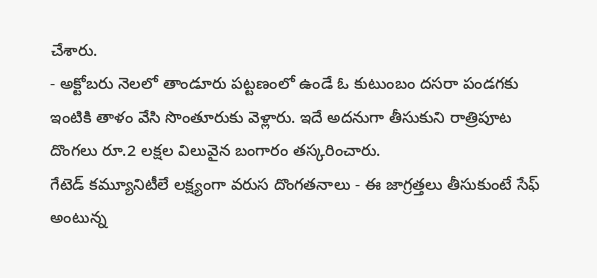చేశారు.
- అక్టోబరు నెలలో తాండూరు పట్టణంలో ఉండే ఓ కుటుంబం దసరా పండగకు ఇంటికి తాళం వేసి సొంతూరుకు వెళ్లారు. ఇదే అదనుగా తీసుకుని రాత్రిపూట దొంగలు రూ.2 లక్షల విలువైన బంగారం తస్కరించారు.
గేటెడ్ కమ్యూనిటీలే లక్ష్యంగా వరుస దొంగతనాలు - ఈ జాగ్రత్తలు తీసుకుంటే సేఫ్ అంటున్న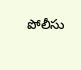పోలీసు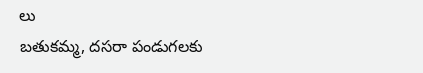లు
బతుకమ్మ, దసరా పండుగలకు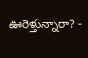ఊరెళ్తున్నారా? -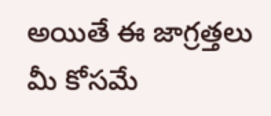అయితే ఈ జాగ్రత్తలు మీ కోసమే